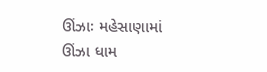ઊંઝાઃ મહેસાણામાં ઊંઝા ધામ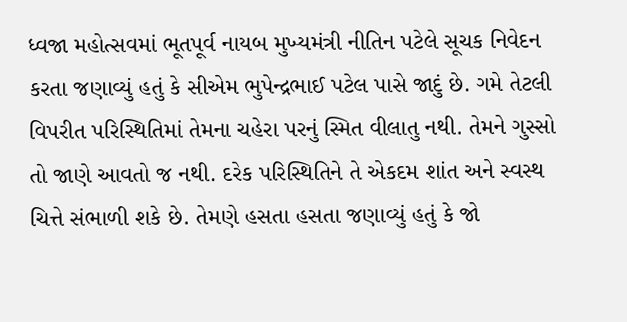ધ્વજા મહોત્સવમાં ભૂતપૂર્વ નાયબ મુખ્યમંત્રી નીતિન પટેલે સૂચક નિવેદન કરતા જણાવ્યું હતું કે સીએમ ભુપેન્દ્રભાઈ પટેલ પાસે જાદું છે. ગમે તેટલી વિપરીત પરિસ્થિતિમાં તેમના ચહેરા પરનું સ્મિત વીલાતુ નથી. તેમને ગુસ્સો તો જાણે આવતો જ નથી. દરેક પરિસ્થિતિને તે એકદમ શાંત અને સ્વસ્થ ચિત્તે સંભાળી શકે છે. તેમણે હસતા હસતા જણાવ્યું હતું કે જો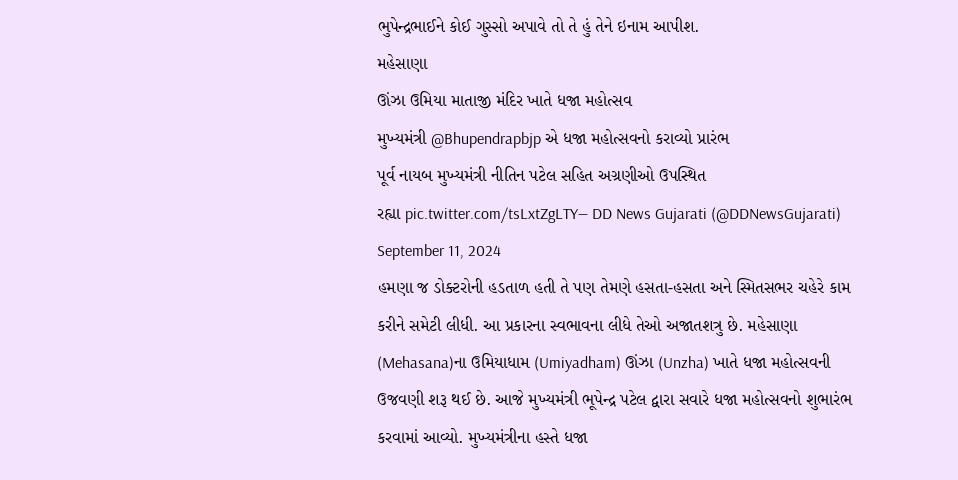ભુપેન્દ્રભાઈને કોઈ ગુસ્સો અપાવે તો તે હું તેને ઇનામ આપીશ.
મહેસાણા
ઊંઝા ઉમિયા માતાજી મંદિર ખાતે ધજા મહોત્સવ
મુખ્યમંત્રી @Bhupendrapbjp એ ધજા મહોત્સવનો કરાવ્યો પ્રારંભ
પૂર્વ નાયબ મુખ્યમંત્રી નીતિન પટેલ સહિત અગ્રણીઓ ઉપસ્થિત
રહ્યા pic.twitter.com/tsLxtZgLTY— DD News Gujarati (@DDNewsGujarati) September 11, 2024
હમણા જ ડોક્ટરોની હડતાળ હતી તે પણ તેમણે હસતા-હસતા અને સ્મિતસભર ચહેરે કામ કરીને સમેટી લીધી. આ પ્રકારના સ્વભાવના લીધે તેઓ અજાતશત્રુ છે. મહેસાણા (Mehasana)ના ઉમિયાધામ (Umiyadham) ઊંઝા (Unzha) ખાતે ધજા મહોત્સવની ઉજવણી શરૂ થઈ છે. આજે મુખ્યમંત્રી ભૂપેન્દ્ર પટેલ દ્વારા સવારે ધજા મહોત્સવનો શુભારંભ કરવામાં આવ્યો. મુખ્યમંત્રીના હસ્તે ધજા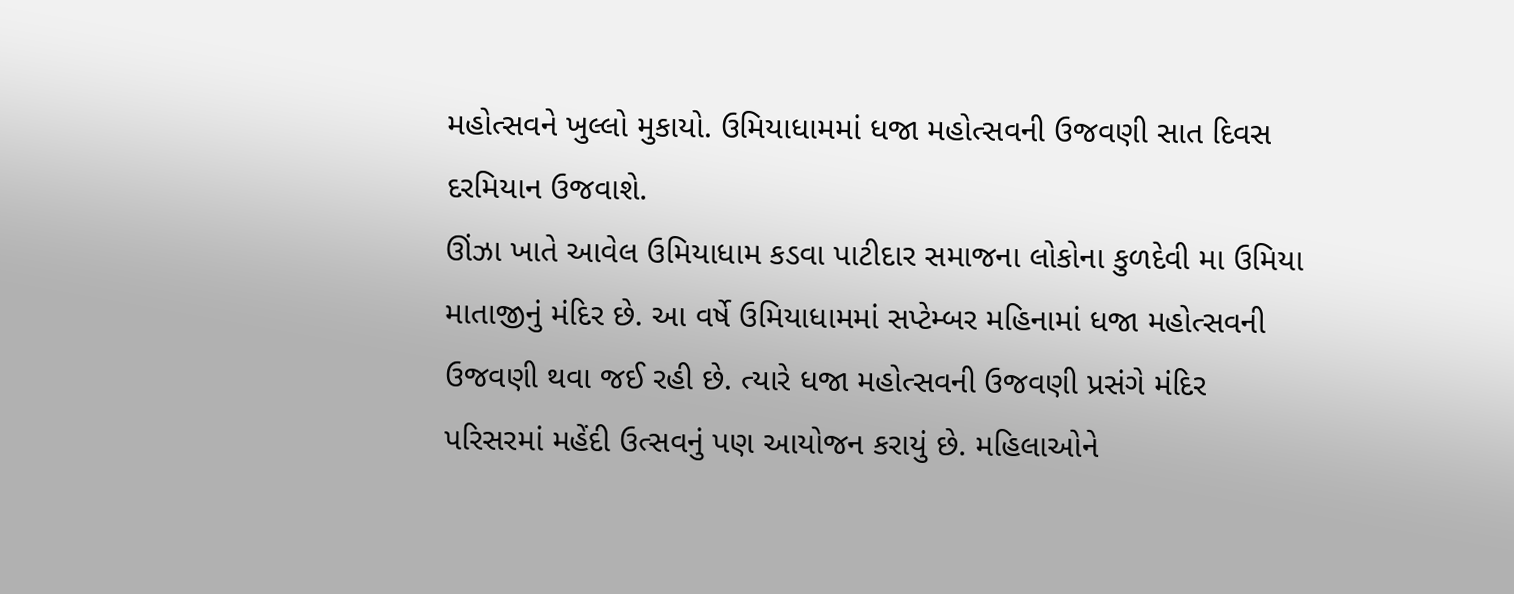મહોત્સવને ખુલ્લો મુકાયો. ઉમિયાધામમાં ધજા મહોત્સવની ઉજવણી સાત દિવસ દરમિયાન ઉજવાશે.
ઊંઝા ખાતે આવેલ ઉમિયાધામ કડવા પાટીદાર સમાજના લોકોના કુળદેવી મા ઉમિયા માતાજીનું મંદિર છે. આ વર્ષે ઉમિયાધામમાં સપ્ટેમ્બર મહિનામાં ધજા મહોત્સવની ઉજવણી થવા જઈ રહી છે. ત્યારે ધજા મહોત્સવની ઉજવણી પ્રસંગે મંદિર પરિસરમાં મહેંદી ઉત્સવનું પણ આયોજન કરાયું છે. મહિલાઓને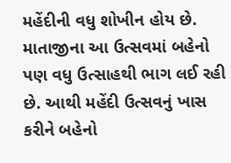મહેંદીની વધુ શોખીન હોય છે. માતાજીના આ ઉત્સવમાં બહેનો પણ વધુ ઉત્સાહથી ભાગ લઈ રહી છે. આથી મહેંદી ઉત્સવનું ખાસ કરીને બહેનો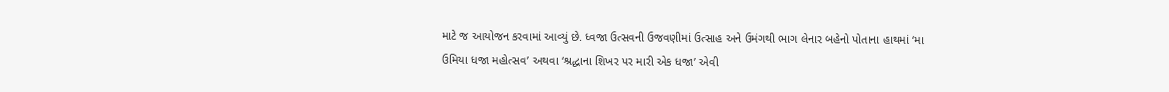માટે જ આયોજન કરવામાં આવ્યું છે. ધ્વજા ઉત્સવની ઉજવણીમાં ઉત્સાહ અને ઉમંગથી ભાગ લેનાર બહેનો પોતાના હાથમાં ‘મા ઉમિયા ધજા મહોત્સવ’ અથવા ‘શ્રદ્ધાના શિખર પર મારી એક ધજા’ એવી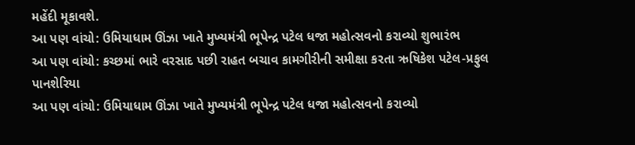મહેંદી મૂકાવશે.
આ પણ વાંચો: ઉમિયાધામ ઊંઝા ખાતે મુખ્યમંત્રી ભૂપેન્દ્ર પટેલ ધજા મહોત્સવનો કરાવ્યો શુભારંભ
આ પણ વાંચો: કચ્છમાં ભારે વરસાદ પછી રાહત બચાવ કામગીરીની સમીક્ષા કરતા ઋષિકેશ પટેલ-પ્રફુલ પાનશેરિયા
આ પણ વાંચો: ઉમિયાધામ ઊંઝા ખાતે મુખ્યમંત્રી ભૂપેન્દ્ર પટેલ ધજા મહોત્સવનો કરાવ્યો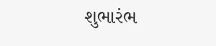શુભારંભ